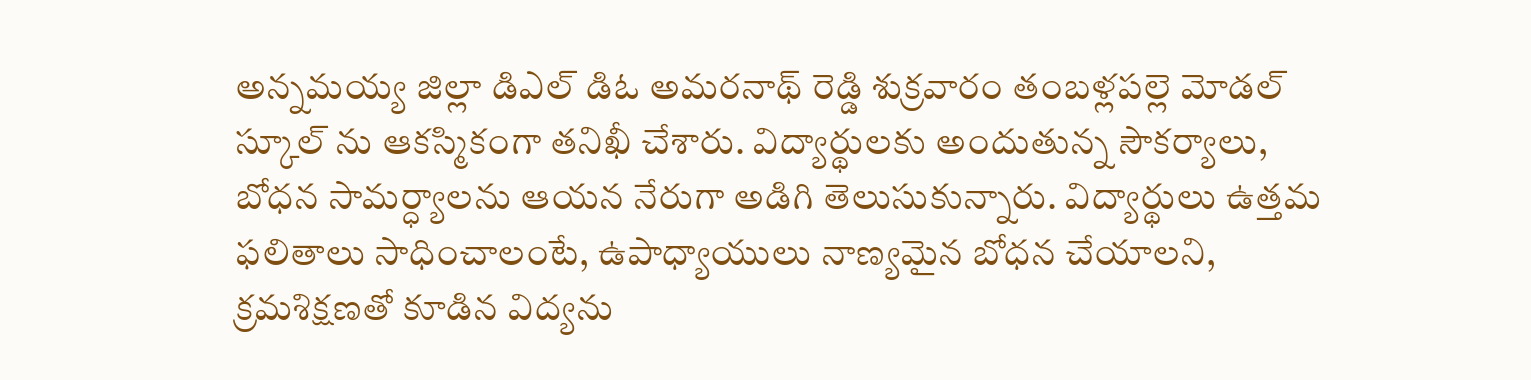అన్నమయ్య జిల్లా డిఎల్ డిఓ అమరనాథ్ రెడ్డి శుక్రవారం తంబళ్లపల్లె మోడల్ స్కూల్ ను ఆకస్మికంగా తనిఖీ చేశారు. విద్యార్థులకు అందుతున్న సౌకర్యాలు, బోధన సామర్ధ్యాలను ఆయన నేరుగా అడిగి తెలుసుకున్నారు. విద్యార్థులు ఉత్తమ ఫలితాలు సాధించాలంటే, ఉపాధ్యాయులు నాణ్యమైన బోధన చేయాలని, క్రమశిక్షణతో కూడిన విద్యను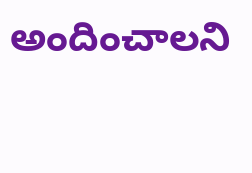అందించాలని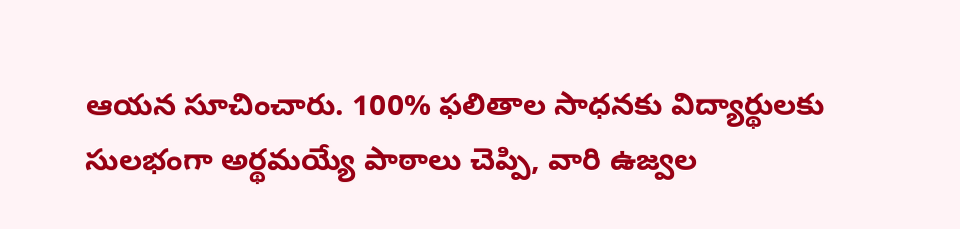ఆయన సూచించారు. 100% ఫలితాల సాధనకు విద్యార్థులకు సులభంగా అర్థమయ్యే పాఠాలు చెప్పి, వారి ఉజ్వల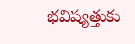భవిష్యత్తుకు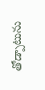తోడ్పాటును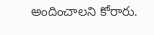అందించాలని కోరారు.